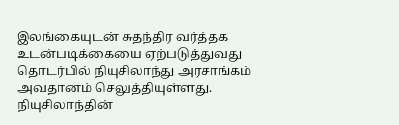இலங்கையுடன் சுதந்திர வர்த்தக உடன்படிக்கையை ஏற்படுத்துவது தொடர்பில் நியுசிலாந்து அரசாங்கம் அவதானம் செலுத்தியுள்ளது.
நியுசிலாந்தின்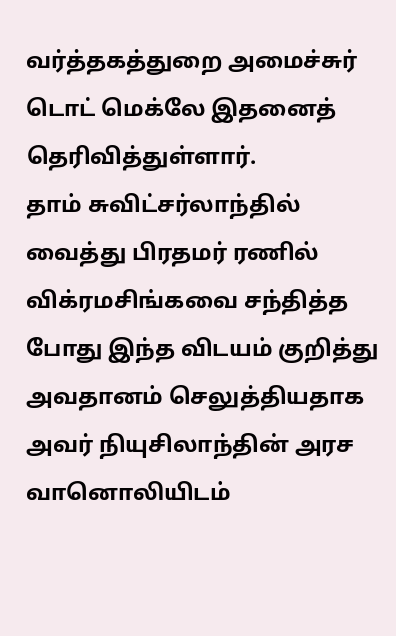வர்த்தகத்துறை அமைச்சுர் டொட் மெக்லே இதனைத் தெரிவித்துள்ளார்.
தாம் சுவிட்சர்லாந்தில் வைத்து பிரதமர் ரணில் விக்ரமசிங்கவை சந்தித்த போது இந்த விடயம் குறித்து அவதானம் செலுத்தியதாக அவர் நியுசிலாந்தின் அரச வானொலியிடம்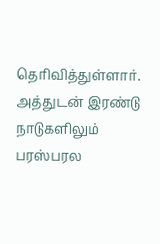தெரிவித்துள்ளார்.
அத்துடன் இரண்டு நாடுகளிலும் பரஸ்பரல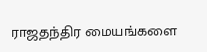ராஜதந்திர மையங்களை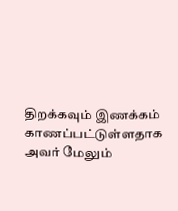திறக்கவும் இணக்கம் காணப்பட்டுள்ளதாக அவர் மேலும்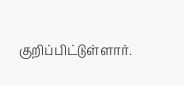குறிப்பிட்டுள்ளார்.